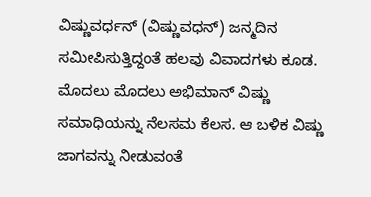ವಿಷ್ಣುವರ್ಧನ್ (ವಿಷ್ಣುವಧನ್) ಜನ್ಮದಿನ ಸಮೀಪಿಸುತ್ತಿದ್ದಂತೆ ಹಲವು ವಿವಾದಗಳು ಕೂಡ. ಮೊದಲು ಮೊದಲು ಅಭಿಮಾನ್ ವಿಷ್ಣು ಸಮಾಧಿಯನ್ನು ನೆಲಸಮ ಕೆಲಸ. ಆ ಬಳಿಕ ವಿಷ್ಣು ಜಾಗವನ್ನು ನೀಡುವಂತೆ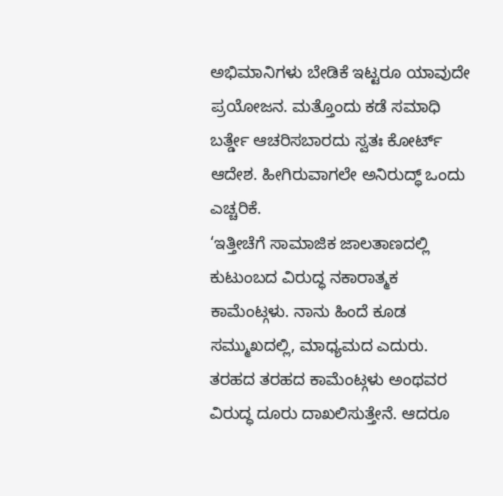ಅಭಿಮಾನಿಗಳು ಬೇಡಿಕೆ ಇಟ್ಟರೂ ಯಾವುದೇ ಪ್ರಯೋಜನ. ಮತ್ತೊಂದು ಕಡೆ ಸಮಾಧಿ ಬರ್ತ್ಡೇ ಆಚರಿಸಬಾರದು ಸ್ವತಃ ಕೋರ್ಟ್ ಆದೇಶ. ಹೀಗಿರುವಾಗಲೇ ಅನಿರುದ್ಧ್ ಒಂದು ಎಚ್ಚರಿಕೆ.
‘ಇತ್ತೀಚೆಗೆ ಸಾಮಾಜಿಕ ಜಾಲತಾಣದಲ್ಲಿ ಕುಟುಂಬದ ವಿರುದ್ಧ ನಕಾರಾತ್ಮಕ ಕಾಮೆಂಟ್ಗಳು. ನಾನು ಹಿಂದೆ ಕೂಡ ಸಮ್ಮುಖದಲ್ಲಿ, ಮಾಧ್ಯಮದ ಎದುರು. ತರಹದ ತರಹದ ಕಾಮೆಂಟ್ಗಳು ಅಂಥವರ ವಿರುದ್ಧ ದೂರು ದಾಖಲಿಸುತ್ತೇನೆ. ಆದರೂ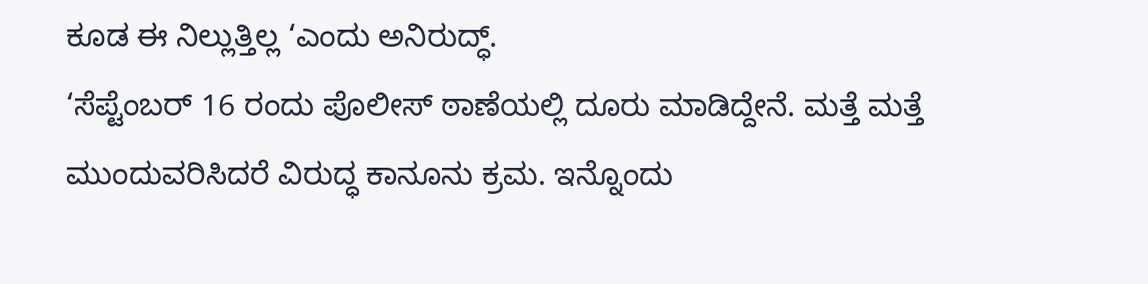ಕೂಡ ಈ ನಿಲ್ಲುತ್ತಿಲ್ಲ ‘ಎಂದು ಅನಿರುದ್ಧ್.
‘ಸೆಪ್ಟೆಂಬರ್ 16 ರಂದು ಪೊಲೀಸ್ ಠಾಣೆಯಲ್ಲಿ ದೂರು ಮಾಡಿದ್ದೇನೆ. ಮತ್ತೆ ಮತ್ತೆ ಮುಂದುವರಿಸಿದರೆ ವಿರುದ್ಧ ಕಾನೂನು ಕ್ರಮ. ಇನ್ನೊಂದು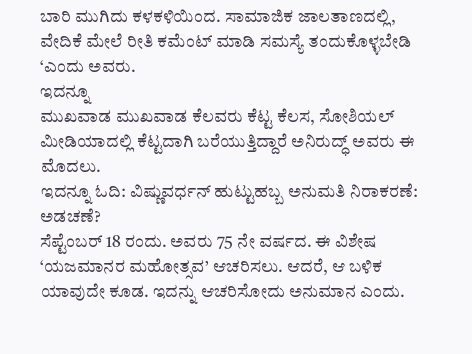ಬಾರಿ ಮುಗಿದು ಕಳಕಳಿಯಿಂದ. ಸಾಮಾಜಿಕ ಜಾಲತಾಣದಲ್ಲಿ, ವೇದಿಕೆ ಮೇಲೆ ರೀತಿ ಕಮೆಂಟ್ ಮಾಡಿ ಸಮಸ್ಯೆ ತಂದುಕೊಳ್ಳಬೇಡಿ ‘ಎಂದು ಅವರು.
ಇದನ್ನೂ
ಮುಖವಾಡ ಮುಖವಾಡ ಕೆಲವರು ಕೆಟ್ಟ ಕೆಲಸ, ಸೋಶಿಯಲ್ ಮೀಡಿಯಾದಲ್ಲಿ ಕೆಟ್ಟದಾಗಿ ಬರೆಯುತ್ತಿದ್ದಾರೆ ಅನಿರುದ್ಧ್ ಅವರು ಈ ಮೊದಲು.
ಇದನ್ನೂ ಓದಿ: ವಿಷ್ಣುವರ್ಧನ್ ಹುಟ್ಟುಹಬ್ಬ ಅನುಮತಿ ನಿರಾಕರಣೆ: ಅಡಚಣೆ?
ಸೆಪ್ಟೆಂಬರ್ 18 ರಂದು. ಅವರು 75 ನೇ ವರ್ಷದ. ಈ ವಿಶೇಷ ‘ಯಜಮಾನರ ಮಹೋತ್ಸವ’ ಆಚರಿಸಲು. ಆದರೆ, ಆ ಬಳಿಕ ಯಾವುದೇ ಕೂಡ. ಇದನ್ನು ಆಚರಿಸೋದು ಅನುಮಾನ ಎಂದು.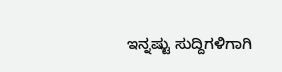ಇನ್ನಷ್ಟು ಸುದ್ದಿಗಳಿಗಾಗಿ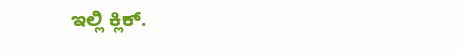ಇಲ್ಲಿ ಕ್ಲಿಕ್.